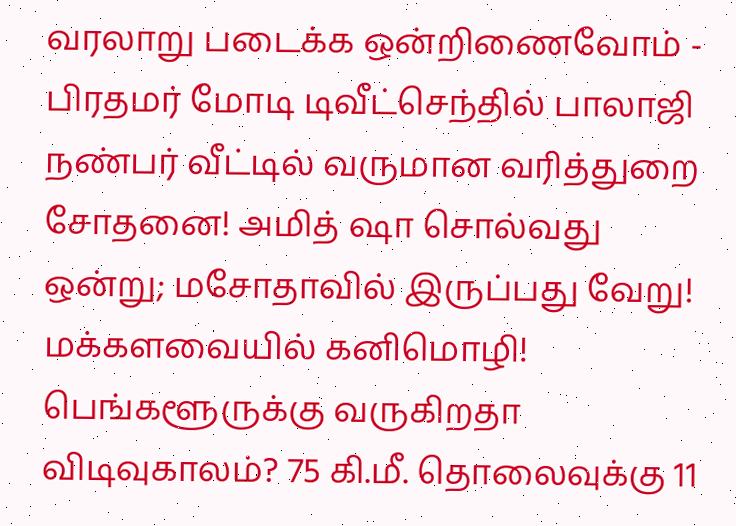வரலாறு படைக்க ஒன்றிணைவோம் - பிரதமர் மோடி டிவீட்செந்தில் பாலாஜி நண்பர் வீட்டில் வருமான வரித்துறை சோதனை! அமித் ஷா சொல்வது ஒன்று; மசோதாவில் இருப்பது வேறு! மக்களவையில் கனிமொழி! பெங்களூருக்கு வருகிறதா விடிவுகாலம்? 75 கி.மீ. தொலைவுக்கு 11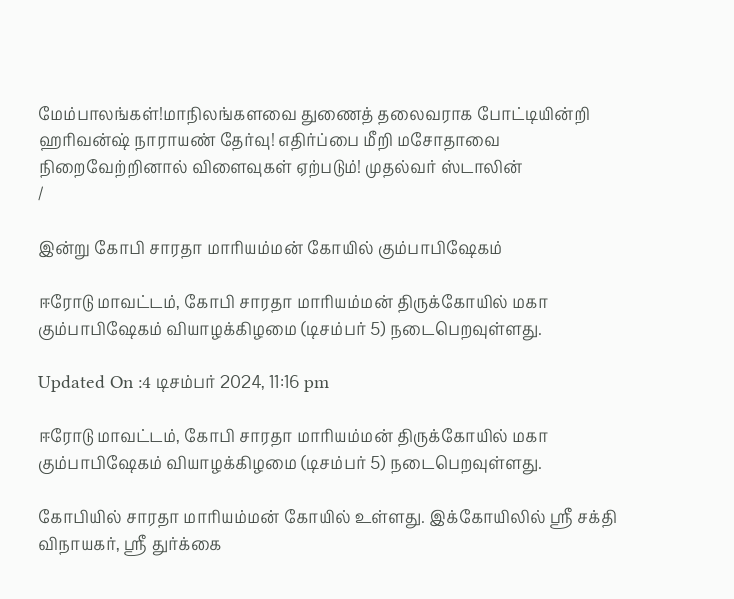மேம்பாலங்கள்!மாநிலங்களவை துணைத் தலைவராக போட்டியின்றி ஹரிவன்ஷ் நாராயண் தேர்வு! எதிர்ப்பை மீறி மசோதாவை நிறைவேற்றினால் விளைவுகள் ஏற்படும்! முதல்வர் ஸ்டாலின்
/

இன்று கோபி சாரதா மாரியம்மன் கோயில் கும்பாபிஷேகம்

ஈரோடு மாவட்டம், கோபி சாரதா மாரியம்மன் திருக்கோயில் மகா கும்பாபிஷேகம் வியாழக்கிழமை (டிசம்பர் 5) நடைபெறவுள்ளது.

Updated On :4 டிசம்பர் 2024, 11:16 pm

ஈரோடு மாவட்டம், கோபி சாரதா மாரியம்மன் திருக்கோயில் மகா கும்பாபிஷேகம் வியாழக்கிழமை (டிசம்பர் 5) நடைபெறவுள்ளது.

கோபியில் சாரதா மாரியம்மன் கோயில் உள்ளது. இக்கோயிலில் ஸ்ரீ சக்தி விநாயகர், ஸ்ரீ துர்க்கை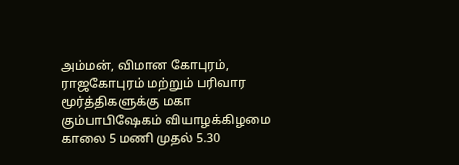அம்மன், விமான கோபுரம், ராஜகோபுரம் மற்றும் பரிவார மூர்த்திகளுக்கு மகா கும்பாபிஷேகம் வியாழக்கிழமை காலை 5 மணி முதல் 5.30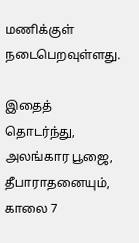மணிக்குள் நடைபெறவுள்ளது.

இதைத் தொடர்ந்து, அலங்கார பூஜை, தீபாராதனையும், காலை 7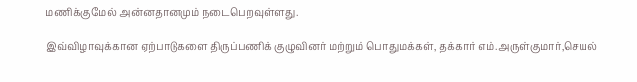மணிக்குமேல் அன்னதானமும் நடைபெறவுள்ளது.

இவ்விழாவுக்கான ஏற்பாடுகளை திருப்பணிக் குழுவினர் மற்றும் பொதுமக்கள், தக்கார் எம்.அருள்குமார்,செயல்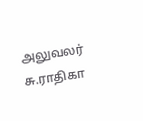அலுவலர் சு.ராதிகா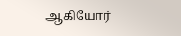ஆகியோர்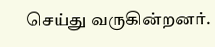செய்து வருகின்றனர்.